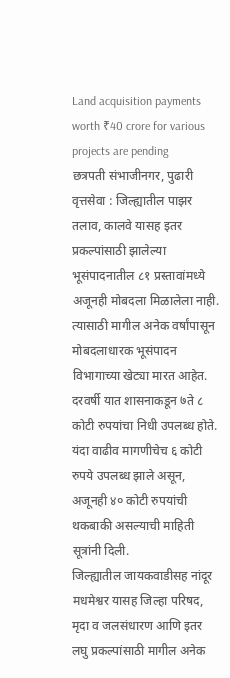Land acquisition payments worth ₹40 crore for various projects are pending
छत्रपती संभाजीनगर, पुढारी वृत्तसेवा : जिल्ह्यातील पाझर तलाव, कालवे यासह इतर प्रकल्पांसाठी झालेल्या भूसंपादनातील ८१ प्रस्तावांमध्ये अजूनही मोबदला मिळालेला नाही. त्यासाठी मागील अनेक वर्षांपासून मोबदलाधारक भूसंपादन विभागाच्या खेट्या मारत आहेत. दरवर्षी यात शासनाकडून ७ते ८ कोटी रुपयांचा निधी उपलब्ध होते. यंदा वाढीव मागणीचेच ६ कोटी रुपये उपलब्ध झाले असून, अजूनही ४० कोटी रुपयांची थकबाकी असल्याची माहिती सूत्रांनी दिली.
जिल्ह्यातील जायकवाडीसह नांदूर मधमेश्वर यासह जिल्हा परिषद, मृदा व जलसंधारण आणि इतर लघु प्रकल्पांसाठी मागील अनेक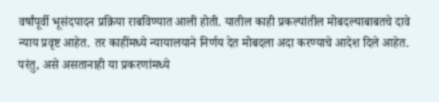वर्षांपूर्वी भूसंदपादन प्रक्रिया राबविण्यात आली होती. यातील काही प्रकल्पांतील मोबदल्याबाबतचे दावे न्याय प्रवृष्ट आहेत. तर काहींमध्ये न्यायालयाने निर्णय देत मोबदला अदा करण्याचे आदेश दिले आहेत.
परंतु, असे असतानाही या प्रकरणांमध्ये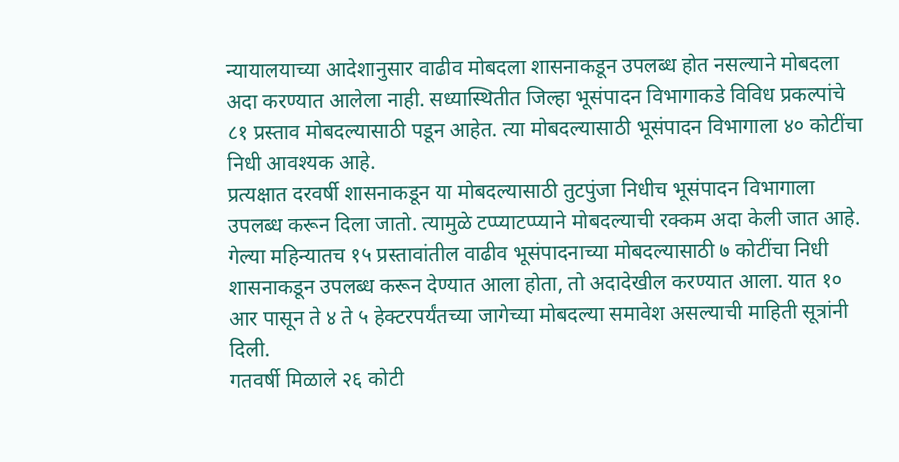न्यायालयाच्या आदेशानुसार वाढीव मोबदला शासनाकडून उपलब्ध होत नसल्याने मोबदला अदा करण्यात आलेला नाही. सध्यास्थितीत जिल्हा भूसंपादन विभागाकडे विविध प्रकल्पांचे ८१ प्रस्ताव मोबदल्यासाठी पडून आहेत. त्या मोबदल्यासाठी भूसंपादन विभागाला ४० कोटींचा निधी आवश्यक आहे.
प्रत्यक्षात दरवर्षी शासनाकडून या मोबदल्यासाठी तुटपुंजा निधीच भूसंपादन विभागाला उपलब्ध करून दिला जातो. त्यामुळे टप्प्याटप्प्याने मोबदल्याची रक्कम अदा केली जात आहे. गेल्या महिन्यातच १५ प्रस्तावांतील वाढीव भूसंपादनाच्या मोबदल्यासाठी ७ कोटींचा निधी शासनाकडून उपलब्ध करून देण्यात आला होता, तो अदादेखील करण्यात आला. यात १० आर पासून ते ४ ते ५ हेक्टरपर्यंतच्या जागेच्या मोबदल्या समावेश असल्याची माहिती सूत्रांनी दिली.
गतवर्षी मिळाले २६ कोटी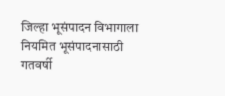जिल्हा भूसंपादन विभागाला नियमित भूसंपादनासाठी गतवर्षी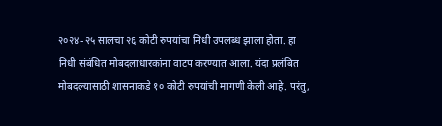२०२४-२५ सालचा २६ कोटी रुपयांचा निधी उपलब्ध झाला होता. हा निधी संबंधित मोबदलाधारकांना वाटप करण्यात आला. यंदा प्रलंबित मोबदल्यासाठी शासनाकडे १० कोटी रुपयांची मागणी केली आहे. परंतु,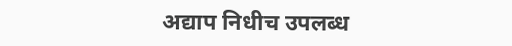अद्याप निधीच उपलब्ध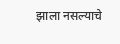झाला नसल्याचे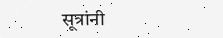सूत्रांनी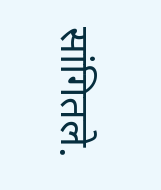सांगितले.